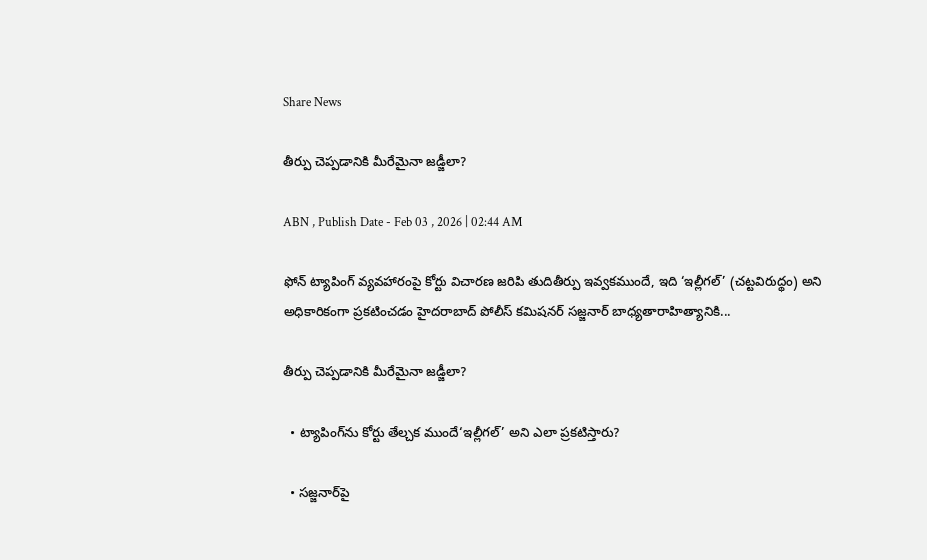Share News

తీర్పు చెప్పడానికి మీరేమైనా జడ్జీలా?

ABN , Publish Date - Feb 03 , 2026 | 02:44 AM

ఫోన్‌ ట్యాపింగ్‌ వ్యవహారంపై కోర్టు విచారణ జరిపి తుదితీర్పు ఇవ్వకముందే, ఇది ‘ఇల్లీగల్‌’ (చట్టవిరుద్థం) అని అధికారికంగా ప్రకటించడం హైదరాబాద్‌ పోలీస్‌ కమిషనర్‌ సజ్జనార్‌ బాధ్యతారాహిత్యానికి...

తీర్పు చెప్పడానికి మీరేమైనా జడ్జీలా?

  • ట్యాపింగ్‌ను కోర్టు తేల్చక ముందే‘ఇల్లీగల్‌’ అని ఎలా ప్రకటిస్తారు?

  • సజ్జనార్‌పై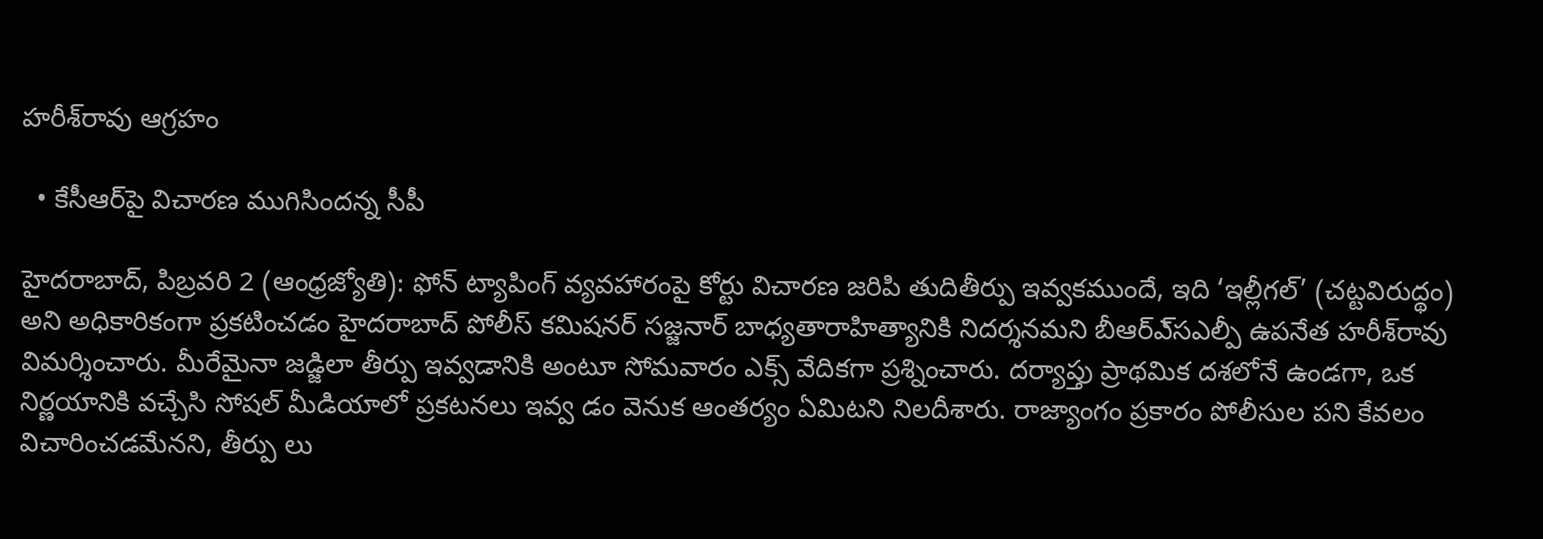హరీశ్‌రావు ఆగ్రహం

  • కేసీఆర్‌పై విచారణ ముగిసిందన్న సీపీ

హైదరాబాద్‌, పిబ్రవరి 2 (ఆంధ్రజ్యోతి): ఫోన్‌ ట్యాపింగ్‌ వ్యవహారంపై కోర్టు విచారణ జరిపి తుదితీర్పు ఇవ్వకముందే, ఇది ‘ఇల్లీగల్‌’ (చట్టవిరుద్థం) అని అధికారికంగా ప్రకటించడం హైదరాబాద్‌ పోలీస్‌ కమిషనర్‌ సజ్జనార్‌ బాధ్యతారాహిత్యానికి నిదర్శనమని బీఆర్‌ఎ్‌సఎల్పీ ఉపనేత హరీశ్‌రావు విమర్శించారు. మీరేమైనా జడ్జిలా తీర్పు ఇవ్వడానికి అంటూ సోమవారం ఎక్స్‌ వేదికగా ప్రశ్నించారు. దర్యాప్తు ప్రాథమిక దశలోనే ఉండగా, ఒక నిర్ణయానికి వచ్చేసి సోషల్‌ మీడియాలో ప్రకటనలు ఇవ్వ డం వెనుక ఆంతర్యం ఏమిటని నిలదీశారు. రాజ్యాంగం ప్రకారం పోలీసుల పని కేవలం విచారించడమేనని, తీర్పు లు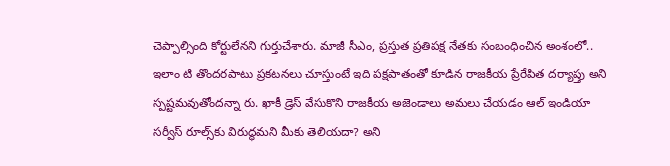చెప్పాల్సింది కోర్టులేనని గుర్తుచేశారు. మాజీ సీఎం, ప్రస్తుత ప్రతిపక్ష నేతకు సంబంధించిన అంశంలో.. ఇలాం టి తొందరపాటు ప్రకటనలు చూస్తుంటే ఇది పక్షపాతంతో కూడిన రాజకీయ ప్రేరేపిత దర్యాప్తు అని స్పష్టమవుతోందన్నా రు. ఖాకీ డ్రెస్‌ వేసుకొని రాజకీయ అజెండాలు అమలు చేయడం ఆల్‌ ఇండియా సర్వీస్‌ రూల్స్‌కు విరుద్ధమని మీకు తెలియదా? అని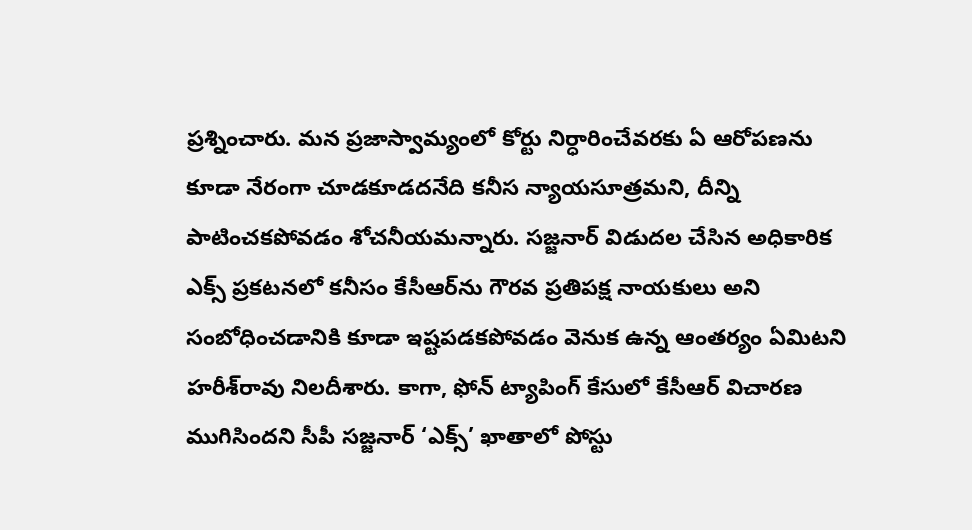ప్రశ్నించారు. మన ప్రజాస్వామ్యంలో కోర్టు నిర్ధారించేవరకు ఏ ఆరోపణను కూడా నేరంగా చూడకూడదనేది కనీస న్యాయసూత్రమని, దీన్ని పాటించకపోవడం శోచనీయమన్నారు. సజ్జనార్‌ విడుదల చేసిన అధికారిక ఎక్స్‌ ప్రకటనలో కనీసం కేసీఆర్‌ను గౌరవ ప్రతిపక్ష నాయకులు అని సంబోధించడానికి కూడా ఇష్టపడకపోవడం వెనుక ఉన్న ఆంతర్యం ఏమిటని హరీశ్‌రావు నిలదీశారు. కాగా, ఫోన్‌ ట్యాపింగ్‌ కేసులో కేసీఆర్‌ విచారణ ముగిసిందని సీపీ సజ్జనార్‌ ‘ఎక్స్‌’ ఖాతాలో పోస్టు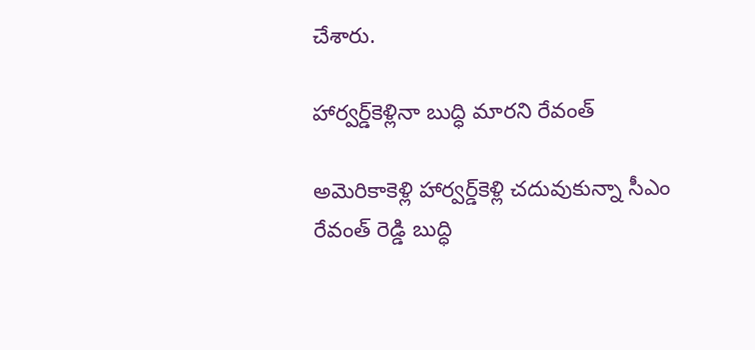చేశారు.

హార్వర్డ్‌కెళ్లినా బుద్ధి మారని రేవంత్‌

అమెరికాకెళ్లి హార్వర్డ్‌కెళ్లి చదువుకున్నా సీఎం రేవంత్‌ రెడ్డి బుద్ధి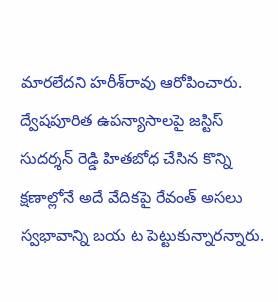మారలేదని హరీశ్‌రావు ఆరోపించారు. ద్వేషపూరిత ఉపన్యాసాలపై జస్టిస్‌ సుదర్శన్‌ రెడ్డి హితబోధ చేసిన కొన్ని క్షణాల్లోనే అదే వేదికపై రేవంత్‌ అసలు స్వభావాన్ని బయ ట పెట్టుకున్నారన్నారు.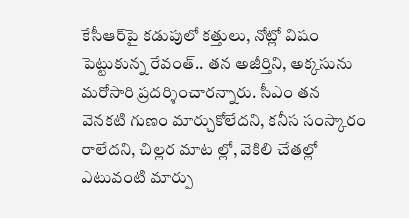కేసీఆర్‌పై కడుపులో కత్తులు, నోట్లో విషం పెట్టుకున్న రేవంత్‌.. తన అజీర్తిని, అక్కసును మరోసారి ప్రదర్శించారన్నారు. సీఎం తన వెనకటి గుణం మార్చుకోలేదని, కనీస సంస్కారం రాలేదని, చిల్లర మాట ల్లో, వెకిలి చేతల్లో ఎటువంటి మార్పు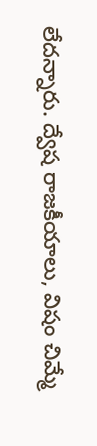లేదన్నారు. ద్వేష రాజకీయాలు, విషం చిమ్మే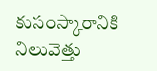కుసంస్కారానికి నిలువెత్తు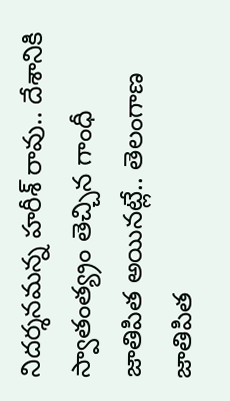నిదర్శనమన్న హరీశ్‌ రావు.. దేశానికి స్వాతంత్య్రం తెచ్చిన గాంధీ జాతిపిత అయినట్లే.. తెలంగాణ జాతిపిత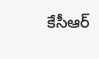కేసీఆర్‌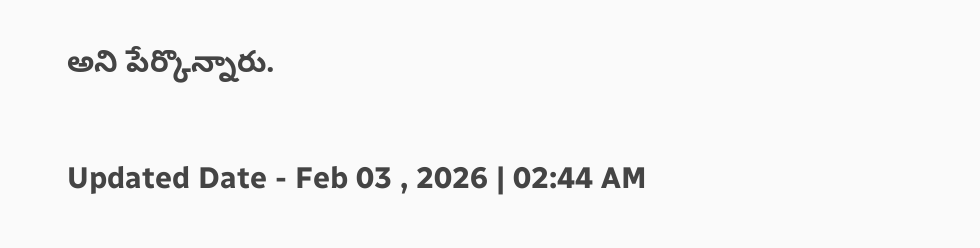అని పేర్కొన్నారు.

Updated Date - Feb 03 , 2026 | 02:44 AM